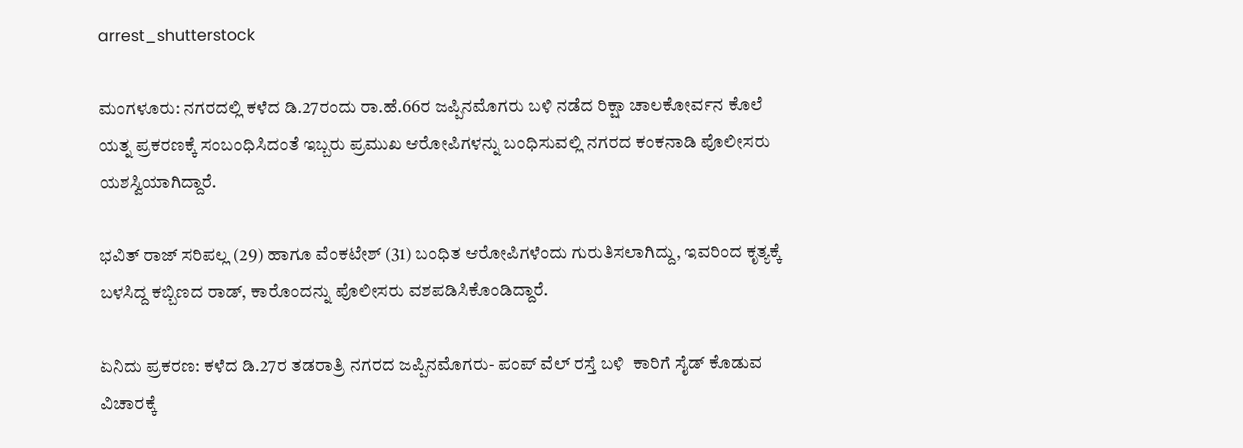arrest_shutterstock

ಮಂಗಳೂರು: ನಗರದಲ್ಲಿ ಕಳೆದ ಡಿ.27ರಂದು ರಾ.ಹೆ.66ರ ಜಪ್ಪಿನಮೊಗರು ಬಳಿ ನಡೆದ ರಿಕ್ಷಾ ಚಾಲಕೋರ್ವನ ಕೊಲೆ ಯತ್ನ ಪ್ರಕರಣಕ್ಕೆ ಸಂಬಂಧಿಸಿದಂತೆ ಇಬ್ಬರು ಪ್ರಮುಖ ಆರೋಪಿಗಳನ್ನು ಬಂಧಿಸುವಲ್ಲಿ ನಗರದ ಕಂಕನಾಡಿ ಪೊಲೀಸರು ಯಶಸ್ವಿಯಾಗಿದ್ದಾರೆ.

ಭವಿತ್ ರಾಜ್ ಸರಿಪಲ್ಲ (29) ಹಾಗೂ ವೆಂಕಟೇಶ್ (31) ಬಂಧಿತ ಆರೋಪಿಗಳೆಂದು ಗುರುತಿಸಲಾಗಿದ್ದು, ಇವರಿಂದ ಕೃತ್ಯಕ್ಕೆ ಬಳಸಿದ್ದ ಕಬ್ಬಿಣದ ರಾಡ್, ಕಾರೊಂದನ್ನು ಪೊಲೀಸರು ವಶಪಡಿಸಿಕೊಂಡಿದ್ದಾರೆ.

ಏನಿದು ಪ್ರಕರಣ: ಕಳೆದ ಡಿ.27ರ ತಡರಾತ್ರಿ ನಗರದ ಜಪ್ಪಿನಮೊಗರು- ಪಂಪ್ ವೆಲ್ ರಸ್ತೆ ಬಳಿ  ಕಾರಿಗೆ ಸೈಡ್ ಕೊಡುವ ವಿಚಾರಕ್ಕೆ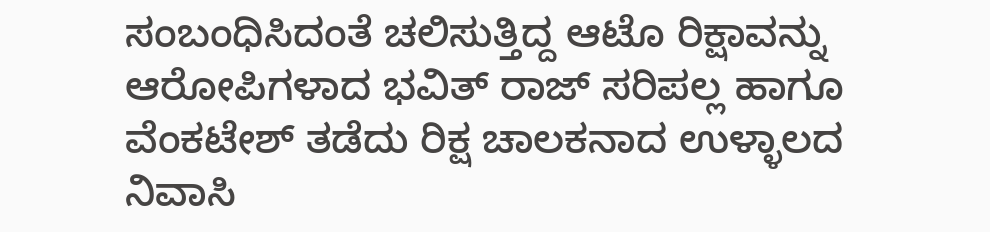ಸಂಬಂಧಿಸಿದಂತೆ ಚಲಿಸುತ್ತಿದ್ದ ಆಟೊ ರಿಕ್ಷಾವನ್ನು ಆರೋಪಿಗಳಾದ ಭವಿತ್ ರಾಜ್ ಸರಿಪಲ್ಲ ಹಾಗೂ ವೆಂಕಟೇಶ್ ತಡೆದು ರಿಕ್ಷ ಚಾಲಕನಾದ ಉಳ್ಳಾಲದ ನಿವಾಸಿ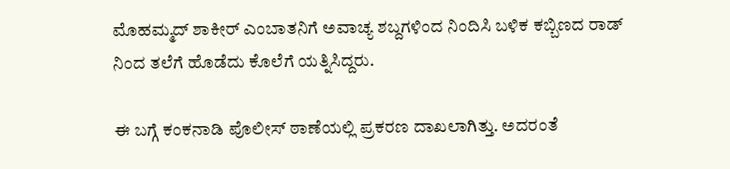ಮೊಹಮ್ಮದ್ ಶಾಕೀರ್ ಎಂಬಾತನಿಗೆ ಅವಾಚ್ಯ ಶಬ್ದಗಳಿಂದ ನಿಂದಿಸಿ ಬಳಿಕ ಕಬ್ಬಿಣದ ರಾಡ್ ನಿಂದ ತಲೆಗೆ ಹೊಡೆದು ಕೊಲೆಗೆ ಯತ್ನಿಸಿದ್ದರು.

ಈ ಬಗ್ಗೆ ಕಂಕನಾಡಿ ಪೊಲೀಸ್ ಠಾಣೆಯಲ್ಲಿ ಪ್ರಕರಣ ದಾಖಲಾಗಿತ್ತು. ಅದರಂತೆ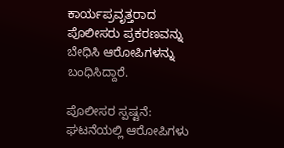ಕಾರ್ಯಪ್ರವೃತ್ತರಾದ ಪೊಲೀಸರು ಪ್ರಕರಣವನ್ನು ಬೇಧಿಸಿ ಆರೋಪಿಗಳನ್ನು ಬಂಧಿಸಿದ್ದಾರೆ.

ಪೊಲೀಸರ ಸ್ಪಷ್ಟನೆ: ಘಟನೆಯಲ್ಲಿ ಆರೋಪಿಗಳು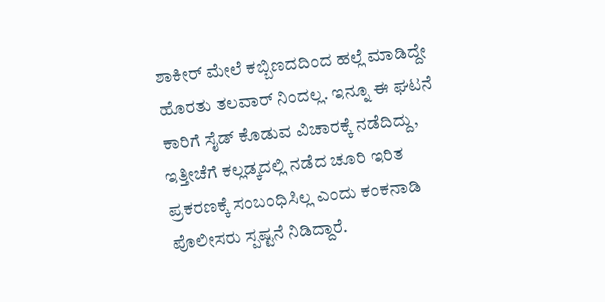ಶಾಕೀರ್ ಮೇಲೆ ಕಬ್ಬಿಣದದಿಂದ ಹಲ್ಲೆ ಮಾಡಿದ್ದೇ ಹೊರತು ತಲವಾರ್ ನಿಂದಲ್ಲ. ಇನ್ನೂ ಈ ಘಟನೆ ಕಾರಿಗೆ ಸೈಡ್ ಕೊಡುವ ವಿಚಾರಕ್ಕೆ ನಡೆದಿದ್ದು, ಇತ್ತೀಚೆಗೆ ಕಲ್ಲಡ್ಕದಲ್ಲಿ ನಡೆದ ಚೂರಿ ಇರಿತ ಪ್ರಕರಣಕ್ಕೆ ಸಂಬಂಧಿಸಿಲ್ಲ ಎಂದು ಕಂಕನಾಡಿ ಪೊಲೀಸರು ಸ್ಪಷ್ಟನೆ ನಿಡಿದ್ದಾರೆ.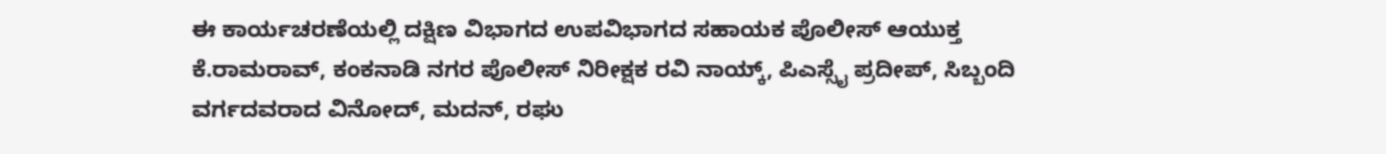ಈ ಕಾರ್ಯಚರಣೆಯಲ್ಲಿ ದಕ್ಷಿಣ ವಿಭಾಗದ ಉಪವಿಭಾಗದ ಸಹಾಯಕ ಪೊಲೀಸ್ ಆಯುಕ್ತ ಕೆ.ರಾಮರಾವ್, ಕಂಕನಾಡಿ ನಗರ ಪೊಲೀಸ್ ನಿರೀಕ್ಷಕ ರವಿ ನಾಯ್ಕ್, ಪಿಎಸ್ಸೈ ಪ್ರದೀಪ್, ಸಿಬ್ಬಂದಿ ವರ್ಗದವರಾದ ವಿನೋದ್, ಮದನ್, ರಘು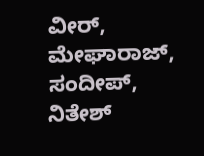ವೀರ್, ಮೇಘಾರಾಜ್, ಸಂದೀಪ್, ನಿತೇಶ್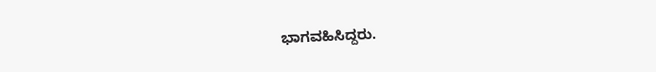ಭಾಗವಹಿಸಿದ್ದರು.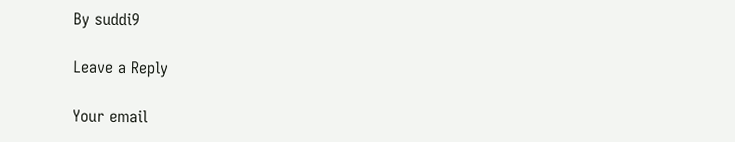By suddi9

Leave a Reply

Your email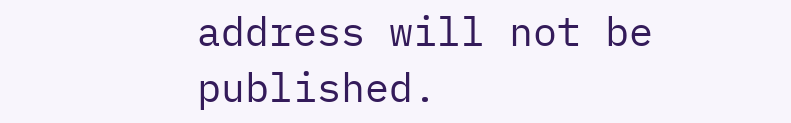address will not be published.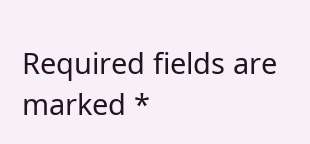Required fields are marked *